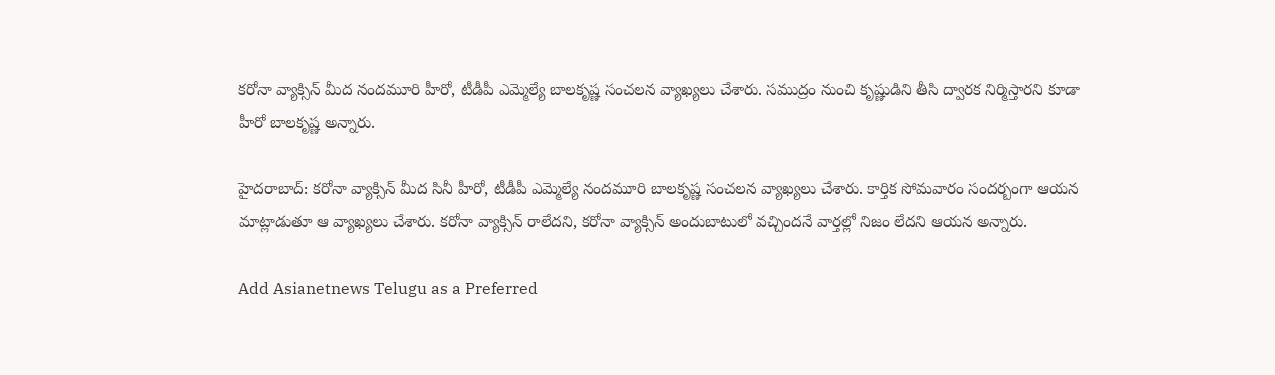కరోనా వ్యాక్సిన్ మీద నందమూరి హీరో, టీడీపీ ఎమ్మెల్యే బాలకృష్ణ సంచలన వ్యాఖ్యలు చేశారు. సముద్రం నుంచి కృష్ణుడిని తీసి ద్వారక నిర్మిస్తారని కూడా హీరో బాలకృష్ణ అన్నారు.

హైదరాబాద్: కరోనా వ్యాక్సిన్ మీద సినీ హీరో, టీడీపీ ఎమ్మెల్యే నందమూరి బాలకృష్ణ సంచలన వ్యాఖ్యలు చేశారు. కార్తిక సోమవారం సందర్బంగా ఆయన మాట్లాడుతూ ఆ వ్యాఖ్యలు చేశారు. కరోనా వ్యాక్సిన్ రాలేదని, కరోనా వ్యాక్సిన్ అందుబాటులో వచ్చిందనే వార్తల్లో నిజం లేదని ఆయన అన్నారు.

Add Asianetnews Telugu as a Preferred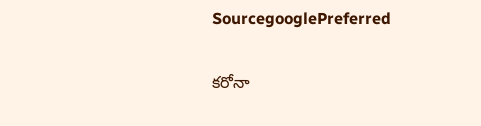SourcegooglePreferred

కరోనా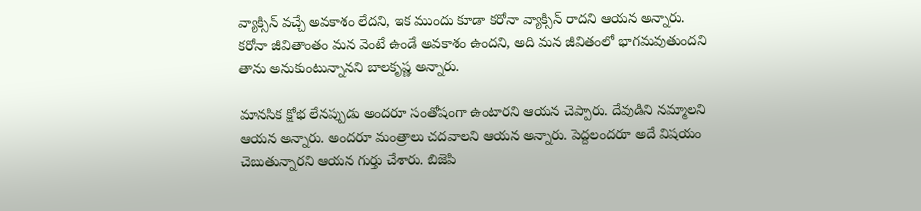వ్యాక్సిన్ వచ్చే అవకాశం లేదని, ఇక ముందు కూడా కరోనా వ్యాక్సిన్ రాదని ఆయన అన్నారు. కరోనా జీవితాంతం మన వెంటే ఉండే అవకాశం ఉందని, అది మన జీవితంలో భాగమవుతుందని తాను అనుకుంటున్నానని బాలకృష్ణ అన్నారు.

మానసిక క్షోభ లేనప్పుడు అందరూ సంతోషంగా ఉంటారని ఆయన చెప్పారు. దేవుడిని నమ్మాలని ఆయన అన్నారు. అందరూ మంత్రాలు చదవాలని ఆయన అన్నారు. పెద్దలందరూ అదే విషయం చెబుతున్నారని ఆయన గుర్తు చేశారు. బిజెపి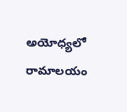అయోధ్యలో రామాలయం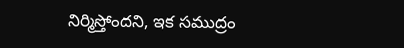నిర్మిస్తోందని, ఇక సముద్రం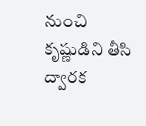నుంచి కృష్ణుడిని తీసి ద్వారక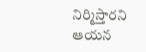నిర్మిస్తారని ఆయన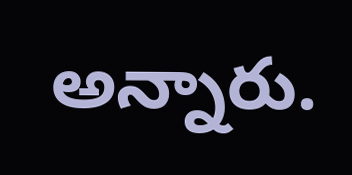అన్నారు.